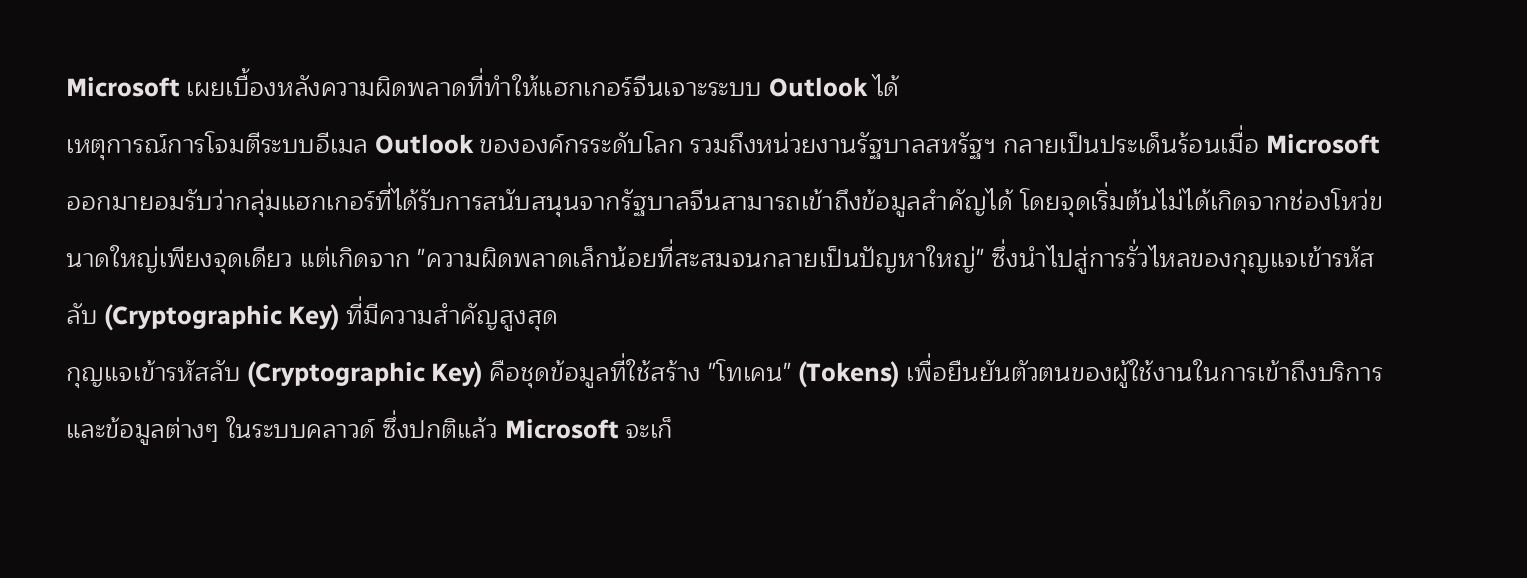Microsoft เผยเบื้องหลังความผิดพลาดที่ทำให้แฮกเกอร์จีนเจาะระบบ Outlook ได้
เหตุการณ์การโจมตีระบบอีเมล Outlook ขององค์กรระดับโลก รวมถึงหน่วยงานรัฐบาลสหรัฐฯ กลายเป็นประเด็นร้อนเมื่อ Microsoft ออกมายอมรับว่ากลุ่มแฮกเกอร์ที่ได้รับการสนับสนุนจากรัฐบาลจีนสามารถเข้าถึงข้อมูลสำคัญได้ โดยจุดเริ่มต้นไม่ได้เกิดจากช่องโหว่ขนาดใหญ่เพียงจุดเดียว แต่เกิดจาก "ความผิดพลาดเล็กน้อยที่สะสมจนกลายเป็นปัญหาใหญ่" ซึ่งนำไปสู่การรั่วไหลของกุญแจเข้ารหัสลับ (Cryptographic Key) ที่มีความสำคัญสูงสุด
กุญแจเข้ารหัสลับ (Cryptographic Key) คือชุดข้อมูลที่ใช้สร้าง "โทเคน" (Tokens) เพื่อยืนยันตัวตนของผู้ใช้งานในการเข้าถึงบริการและข้อมูลต่างๆ ในระบบคลาวด์ ซึ่งปกติแล้ว Microsoft จะเก็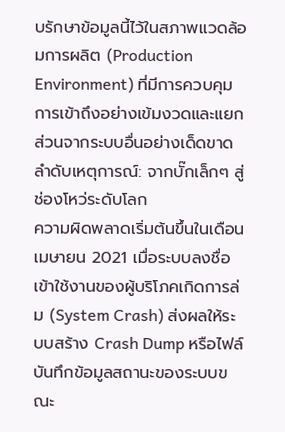บรักษาข้อมูลนี้ไว้ในสภาพแวดล้อมการผลิต (Production Environment) ที่มีการควบคุมการเข้าถึงอย่างเข้มงวดและแยกส่วนจากระบบอื่นอย่างเด็ดขาด
ลำดับเหตุการณ์: จากบั๊กเล็กๆ สู่ช่องโหว่ระดับโลก
ความผิดพลาดเริ่มต้นขึ้นในเดือนเมษายน 2021 เมื่อระบบลงชื่อเข้าใช้งานของผู้บริโภคเกิดการล่ม (System Crash) ส่งผลให้ระบบสร้าง Crash Dump หรือไฟล์บันทึกข้อมูลสถานะของระบบขณะ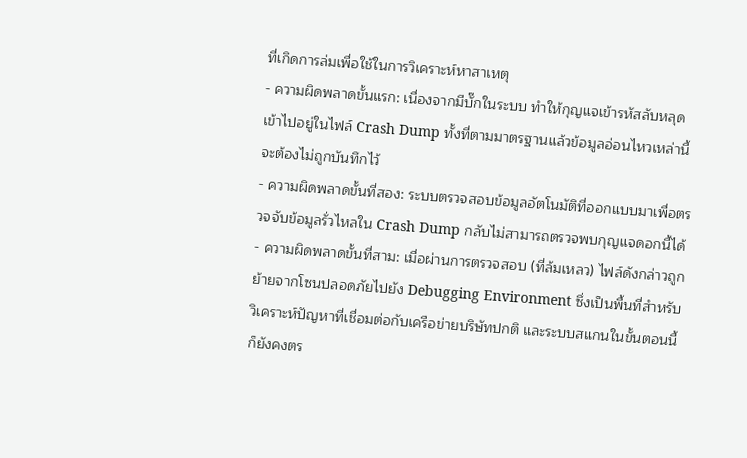ที่เกิดการล่มเพื่อใช้ในการวิเคราะห์หาสาเหตุ
- ความผิดพลาดขั้นแรก: เนื่องจากมีบั๊กในระบบ ทำให้กุญแจเข้ารหัสลับหลุดเข้าไปอยู่ในไฟล์ Crash Dump ทั้งที่ตามมาตรฐานแล้วข้อมูลอ่อนไหวเหล่านี้จะต้องไม่ถูกบันทึกไว้
- ความผิดพลาดขั้นที่สอง: ระบบตรวจสอบข้อมูลอัตโนมัติที่ออกแบบมาเพื่อตรวจจับข้อมูลรั่วไหลใน Crash Dump กลับไม่สามารถตรวจพบกุญแจดอกนี้ได้
- ความผิดพลาดขั้นที่สาม: เมื่อผ่านการตรวจสอบ (ที่ล้มเหลว) ไฟล์ดังกล่าวถูกย้ายจากโซนปลอดภัยไปยัง Debugging Environment ซึ่งเป็นพื้นที่สำหรับวิเคราะห์ปัญหาที่เชื่อมต่อกับเครือข่ายบริษัทปกติ และระบบสแกนในขั้นตอนนี้ก็ยังคงตร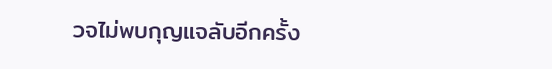วจไม่พบกุญแจลับอีกครั้ง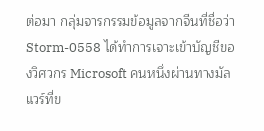ต่อมา กลุ่มจารกรรมข้อมูลจากจีนที่ชื่อว่า Storm-0558 ได้ทำการเจาะเข้าบัญชีของวิศวกร Microsoft คนหนึ่งผ่านทางมัลแวร์ที่ข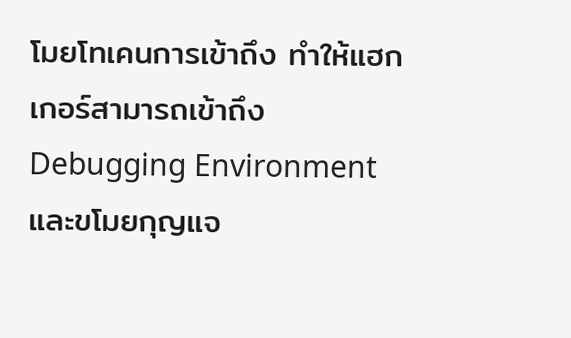โมยโทเคนการเข้าถึง ทำให้แฮกเกอร์สามารถเข้าถึง Debugging Environment และขโมยกุญแจ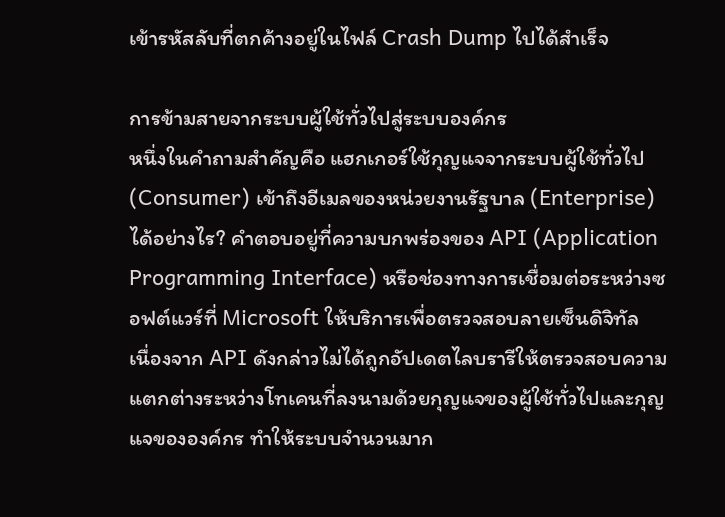เข้ารหัสลับที่ตกค้างอยู่ในไฟล์ Crash Dump ไปได้สำเร็จ

การข้ามสายจากระบบผู้ใช้ทั่วไปสู่ระบบองค์กร
หนึ่งในคำถามสำคัญคือ แฮกเกอร์ใช้กุญแจจากระบบผู้ใช้ทั่วไป (Consumer) เข้าถึงอีเมลของหน่วยงานรัฐบาล (Enterprise) ได้อย่างไร? คำตอบอยู่ที่ความบกพร่องของ API (Application Programming Interface) หรือช่องทางการเชื่อมต่อระหว่างซอฟต์แวร์ที่ Microsoft ให้บริการเพื่อตรวจสอบลายเซ็นดิจิทัล
เนื่องจาก API ดังกล่าวไม่ได้ถูกอัปเดตไลบรารีให้ตรวจสอบความแตกต่างระหว่างโทเคนที่ลงนามด้วยกุญแจของผู้ใช้ทั่วไปและกุญแจขององค์กร ทำให้ระบบจำนวนมาก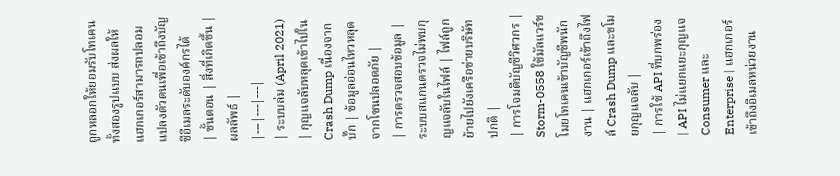ถูกหลอกให้ยอมรับโทเคนทั้งสองรูปแบบ ส่งผลให้แฮกเกอร์สามารถปลอมแปลงตัวตนเพื่อเข้าถึงบัญชีอีเมลระดับองค์กรได้
| ขั้นตอน | สิ่งที่เกิดขึ้น | ผลลัพธ์ |
|---|---|---|
| ระบบล่ม (April 2021) | กุญแจลับหลุดเข้าไปใน Crash Dump เนื่องจากบั๊ก | ข้อมูลอ่อนไหวหลุดจากโซนปลอดภัย |
| การตรวจสอบข้อมูล | ระบบสแกนตรวจไม่พบกุญแจลับในไฟล์ | ไฟล์ถูกย้ายไปยังเครือข่ายบริษัทปกติ |
| การโจมตีบัญชีวิศวกร | Storm-0558 ใช้มัลแวร์ขโมยโทเคนเข้าบัญชีพนักงาน | แฮกเกอร์เข้าถึงไฟล์ Crash Dump และขโมยกุญแจลับ |
| การใช้ API ที่บกพร่อง | API ไม่แยกแยะกุญแจ Consumer และ Enterprise | แฮกเกอร์เข้าถึงอีเมลหน่วยงาน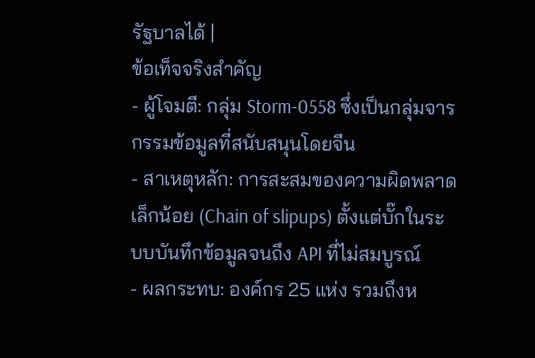รัฐบาลได้ |
ข้อเท็จจริงสำคัญ
- ผู้โจมตี: กลุ่ม Storm-0558 ซึ่งเป็นกลุ่มจารกรรมข้อมูลที่สนับสนุนโดยจีน
- สาเหตุหลัก: การสะสมของความผิดพลาดเล็กน้อย (Chain of slipups) ตั้งแต่บั๊กในระบบบันทึกข้อมูลจนถึง API ที่ไม่สมบูรณ์
- ผลกระทบ: องค์กร 25 แห่ง รวมถึงห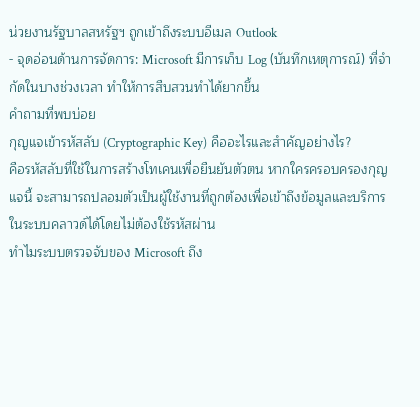น่วยงานรัฐบาลสหรัฐฯ ถูกเข้าถึงระบบอีเมล Outlook
- จุดอ่อนด้านการจัดการ: Microsoft มีการเก็บ Log (บันทึกเหตุการณ์) ที่จำกัดในบางช่วงเวลา ทำให้การสืบสวนทำได้ยากขึ้น
คำถามที่พบบ่อย
กุญแจเข้ารหัสลับ (Cryptographic Key) คืออะไรและสำคัญอย่างไร?
คือรหัสลับที่ใช้ในการสร้างโทเคนเพื่อยืนยันตัวตน หากใครครอบครองกุญแจนี้ จะสามารถปลอมตัวเป็นผู้ใช้งานที่ถูกต้องเพื่อเข้าถึงข้อมูลและบริการในระบบคลาวด์ได้โดยไม่ต้องใช้รหัสผ่าน
ทำไมระบบตรวจจับของ Microsoft ถึง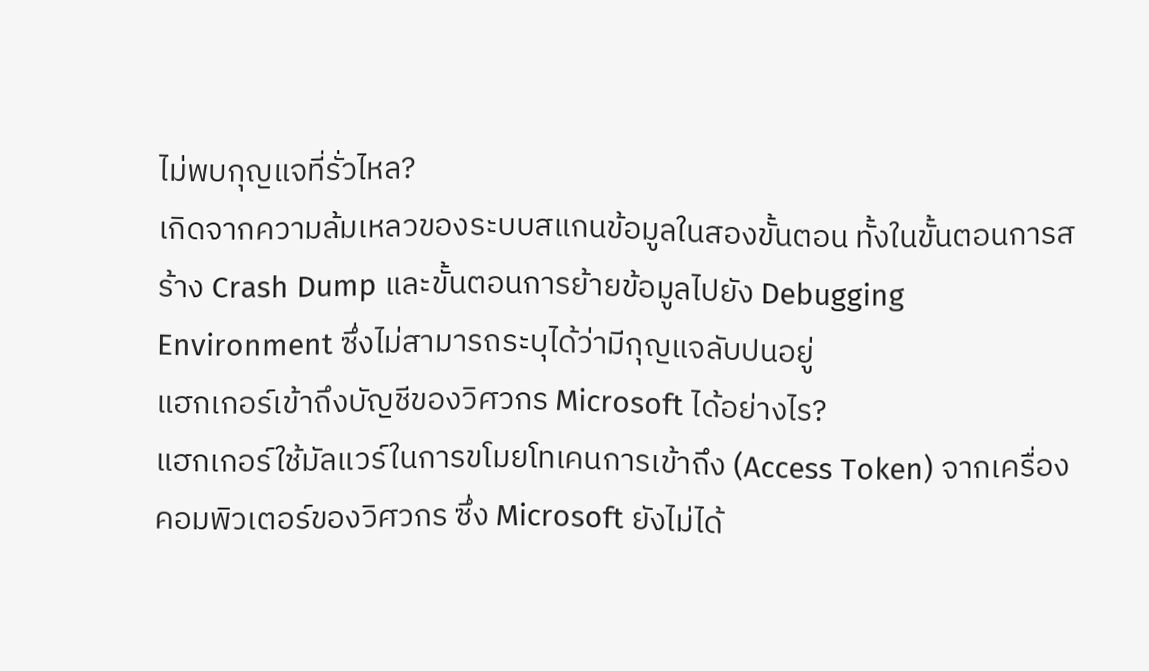ไม่พบกุญแจที่รั่วไหล?
เกิดจากความล้มเหลวของระบบสแกนข้อมูลในสองขั้นตอน ทั้งในขั้นตอนการสร้าง Crash Dump และขั้นตอนการย้ายข้อมูลไปยัง Debugging Environment ซึ่งไม่สามารถระบุได้ว่ามีกุญแจลับปนอยู่
แฮกเกอร์เข้าถึงบัญชีของวิศวกร Microsoft ได้อย่างไร?
แฮกเกอร์ใช้มัลแวร์ในการขโมยโทเคนการเข้าถึง (Access Token) จากเครื่องคอมพิวเตอร์ของวิศวกร ซึ่ง Microsoft ยังไม่ได้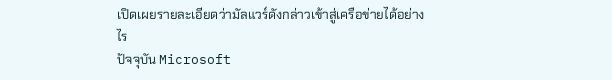เปิดเผยรายละเอียดว่ามัลแวร์ดังกล่าวเข้าสู่เครือข่ายได้อย่างไร
ปัจจุบัน Microsoft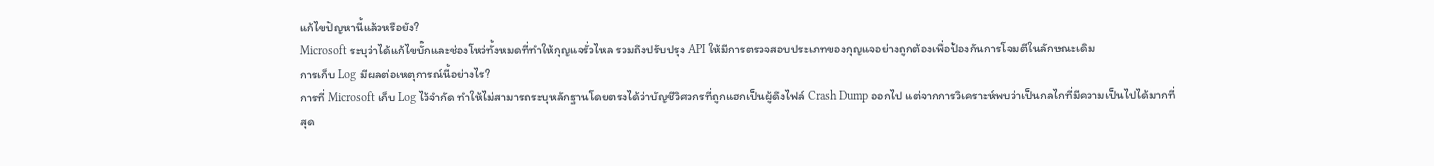แก้ไขปัญหานี้แล้วหรือยัง?
Microsoft ระบุว่าได้แก้ไขบั๊กและช่องโหว่ทั้งหมดที่ทำให้กุญแจรั่วไหล รวมถึงปรับปรุง API ให้มีการตรวจสอบประเภทของกุญแจอย่างถูกต้องเพื่อป้องกันการโจมตีในลักษณะเดิม
การเก็บ Log มีผลต่อเหตุการณ์นี้อย่างไร?
การที่ Microsoft เก็บ Log ไว้จำกัด ทำให้ไม่สามารถระบุหลักฐานโดยตรงได้ว่าบัญชีวิศวกรที่ถูกแฮกเป็นผู้ดึงไฟล์ Crash Dump ออกไป แต่จากการวิเคราะห์พบว่าเป็นกลไกที่มีความเป็นไปได้มากที่สุด